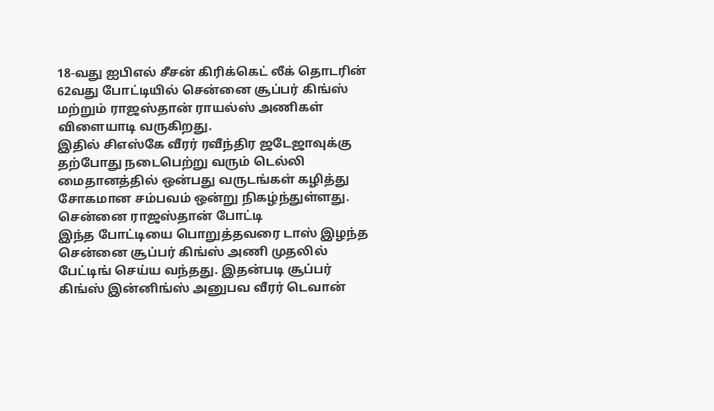18-வது ஐபிஎல் சீசன் கிரிக்கெட் லீக் தொடரின் 62வது போட்டியில் சென்னை சூப்பர் கிங்ஸ் மற்றும் ராஜஸ்தான் ராயல்ஸ் அணிகள் விளையாடி வருகிறது.
இதில் சிஎஸ்கே வீரர் ரவீந்திர ஜடேஜாவுக்கு தற்போது நடைபெற்று வரும் டெல்லி மைதானத்தில் ஒன்பது வருடங்கள் கழித்து சோகமான சம்பவம் ஒன்று நிகழ்ந்துள்ளது.
சென்னை ராஜஸ்தான் போட்டி
இந்த போட்டியை பொறுத்தவரை டாஸ் இழந்த சென்னை சூப்பர் கிங்ஸ் அணி முதலில் பேட்டிங் செய்ய வந்தது. இதன்படி சூப்பர் கிங்ஸ் இன்னிங்ஸ் அனுபவ வீரர் டெவான்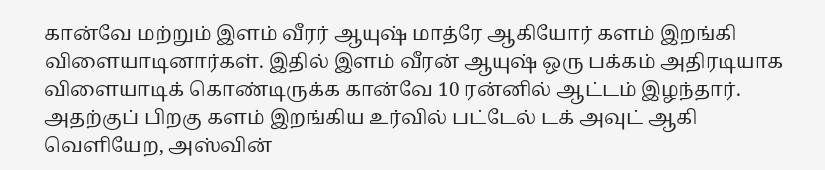கான்வே மற்றும் இளம் வீரர் ஆயுஷ் மாத்ரே ஆகியோர் களம் இறங்கி விளையாடினார்கள். இதில் இளம் வீரன் ஆயுஷ் ஒரு பக்கம் அதிரடியாக விளையாடிக் கொண்டிருக்க கான்வே 10 ரன்னில் ஆட்டம் இழந்தார். அதற்குப் பிறகு களம் இறங்கிய உர்வில் பட்டேல் டக் அவுட் ஆகி வெளியேற, அஸ்வின்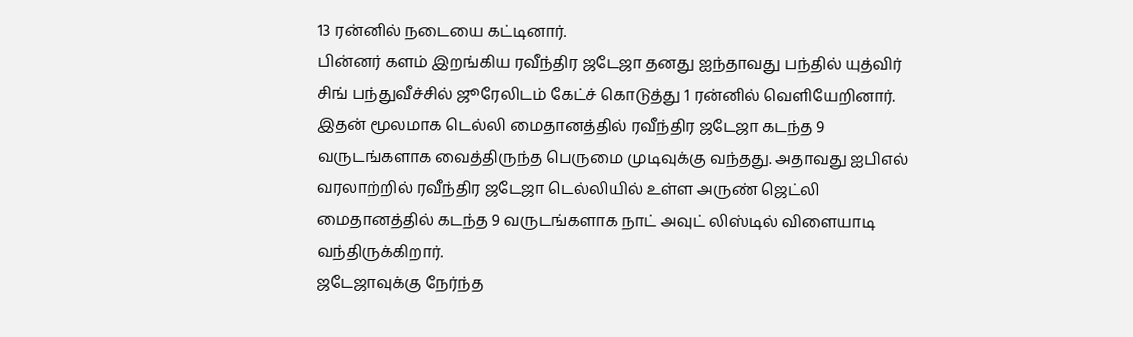13 ரன்னில் நடையை கட்டினார்.
பின்னர் களம் இறங்கிய ரவீந்திர ஜடேஜா தனது ஐந்தாவது பந்தில் யுத்விர் சிங் பந்துவீச்சில் ஜூரேலிடம் கேட்ச் கொடுத்து 1 ரன்னில் வெளியேறினார். இதன் மூலமாக டெல்லி மைதானத்தில் ரவீந்திர ஜடேஜா கடந்த 9 வருடங்களாக வைத்திருந்த பெருமை முடிவுக்கு வந்தது. அதாவது ஐபிஎல் வரலாற்றில் ரவீந்திர ஜடேஜா டெல்லியில் உள்ள அருண் ஜெட்லி மைதானத்தில் கடந்த 9 வருடங்களாக நாட் அவுட் லிஸ்டில் விளையாடி வந்திருக்கிறார்.
ஜடேஜாவுக்கு நேர்ந்த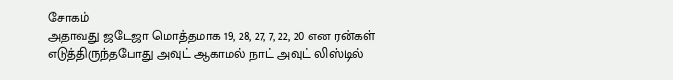சோகம்
அதாவது ஜடேஜா மொத்தமாக 19, 28, 27, 7, 22, 20 என ரன்கள் எடுத்திருந்தபோது அவுட் ஆகாமல் நாட் அவுட் லிஸ்டில்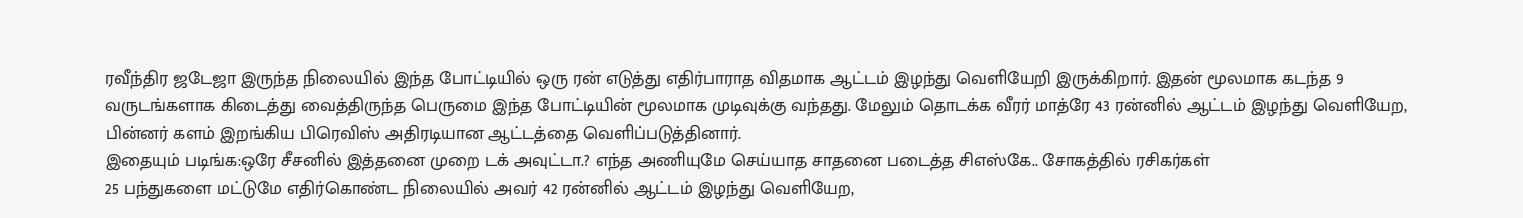ரவீந்திர ஜடேஜா இருந்த நிலையில் இந்த போட்டியில் ஒரு ரன் எடுத்து எதிர்பாராத விதமாக ஆட்டம் இழந்து வெளியேறி இருக்கிறார். இதன் மூலமாக கடந்த 9 வருடங்களாக கிடைத்து வைத்திருந்த பெருமை இந்த போட்டியின் மூலமாக முடிவுக்கு வந்தது. மேலும் தொடக்க வீரர் மாத்ரே 43 ரன்னில் ஆட்டம் இழந்து வெளியேற, பின்னர் களம் இறங்கிய பிரெவிஸ் அதிரடியான ஆட்டத்தை வெளிப்படுத்தினார்.
இதையும் படிங்க:ஒரே சீசனில் இத்தனை முறை டக் அவுட்டா.? எந்த அணியுமே செய்யாத சாதனை படைத்த சிஎஸ்கே.. சோகத்தில் ரசிகர்கள்
25 பந்துகளை மட்டுமே எதிர்கொண்ட நிலையில் அவர் 42 ரன்னில் ஆட்டம் இழந்து வெளியேற,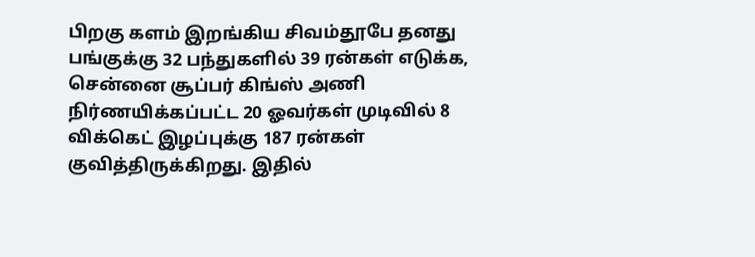பிறகு களம் இறங்கிய சிவம்தூபே தனது பங்குக்கு 32 பந்துகளில் 39 ரன்கள் எடுக்க, சென்னை சூப்பர் கிங்ஸ் அணி நிர்ணயிக்கப்பட்ட 20 ஓவர்கள் முடிவில் 8 விக்கெட் இழப்புக்கு 187 ரன்கள் குவித்திருக்கிறது. இதில்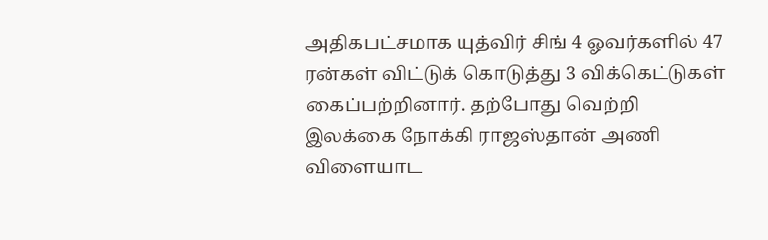அதிகபட்சமாக யுத்விர் சிங் 4 ஓவர்களில் 47 ரன்கள் விட்டுக் கொடுத்து 3 விக்கெட்டுகள் கைப்பற்றினார். தற்போது வெற்றி இலக்கை நோக்கி ராஜஸ்தான் அணி விளையாட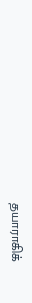தயாராகிக்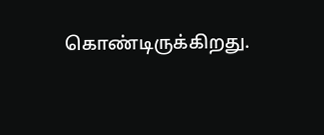கொண்டிருக்கிறது.